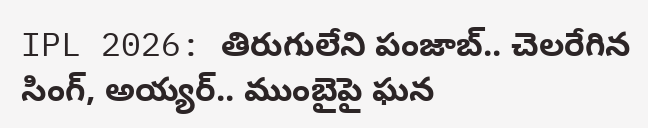IPL 2026: తిరుగులేని పంజాబ్.. చెలరేగిన సింగ్, అయ్యర్.. ముంబైపై ఘన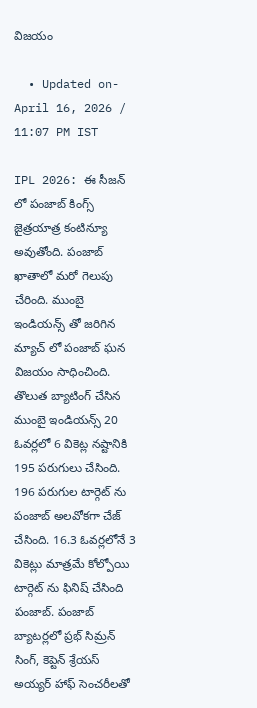విజయం

  • Updated on- April 16, 2026 / 11:07 PM IST

IPL 2026: ఈ సీజన్ లో పంజాబ్ కింగ్స్ జైత్రయాత్ర కంటిన్యూ అవుతోంది. పంజాబ్ ఖాతాలో మరో గెలుపు చేరింది. ముంబై ఇండియన్స్ తో జరిగిన మ్యాచ్ లో పంజాబ్ ఘన విజయం సాధించింది. తొలుత బ్యాటింగ్ చేసిన ముంబై ఇండియన్స్ 20 ఓవర్లలో 6 వికెట్ల నష్టానికి 195 పరుగులు చేసింది. 196 పరుగుల టార్గెట్ ను పంజాబ్ అలవోకగా చేజ్ చేసింది. 16.3 ఓవర్లలోనే 3 వికెట్లు మాత్రమే కోల్పోయి టార్గెట్ ను ఫినిష్ చేసింది పంజాబ్. పంజాబ్ బ్యాటర్లలో ప్రభ్ సిమ్రన్ సింగ్, కెప్టెన్ శ్రేయస్ అయ్యర్ హాఫ్ సెంచరీలతో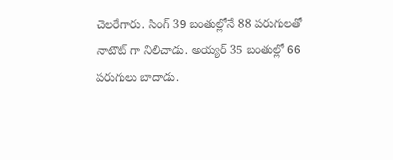చెలరేగారు. సింగ్ 39 బంతుల్లోనే 88 పరుగులతో నాటౌట్ గా నిలిచాడు. అయ్యర్ 35 బంతుల్లో 66 పరుగులు బాదాడు.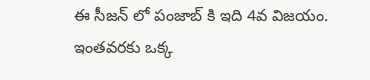ఈ సీజన్ లో పంజాబ్ కి ఇది 4వ విజయం. ఇంతవరకు ఒక్క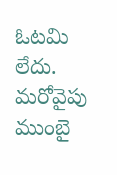ఓటమి లేదు. మరోవైపు ముంబై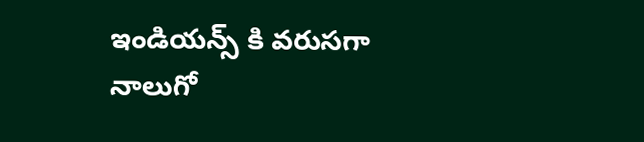ఇండియన్స్ కి వరుసగా నాలుగో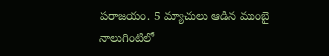పరాజయం. 5 మ్యాచులు ఆడిన ముంబై నాలుగింటిలో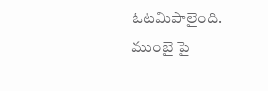ఓటమిపాలైంది. ముంబై పై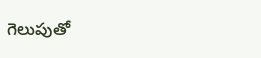గెలుపుతో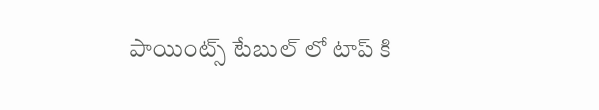పాయింట్స్ టేబుల్ లో టాప్ కి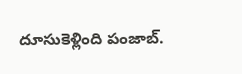దూసుకెళ్లింది పంజాబ్.